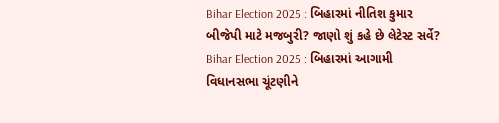Bihar Election 2025 : બિહારમાં નીતિશ કુમાર બીજેપી માટે મજબુરી? જાણો શું કહે છે લેટેસ્ટ સર્વે?
Bihar Election 2025 : બિહારમાં આગામી વિધાનસભા ચૂંટણીને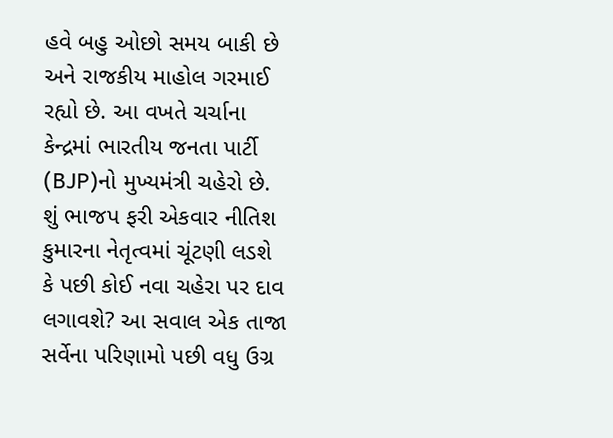હવે બહુ ઓછો સમય બાકી છે અને રાજકીય માહોલ ગરમાઈ રહ્યો છે. આ વખતે ચર્ચાના કેન્દ્રમાં ભારતીય જનતા પાર્ટી (BJP)નો મુખ્યમંત્રી ચહેરો છે.
શું ભાજપ ફરી એકવાર નીતિશ કુમારના નેતૃત્વમાં ચૂંટણી લડશે કે પછી કોઈ નવા ચહેરા પર દાવ લગાવશે? આ સવાલ એક તાજા સર્વેના પરિણામો પછી વધુ ઉગ્ર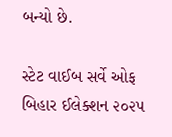બન્યો છે.

સ્ટેટ વાઈબ સર્વે ઓફ બિહાર ઈલેક્શન ૨૦૨૫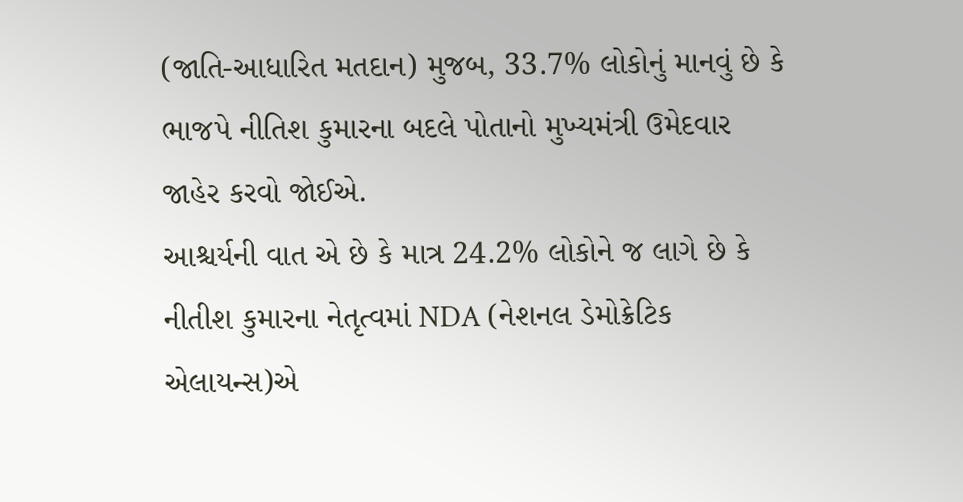(જાતિ-આધારિત મતદાન) મુજબ, 33.7% લોકોનું માનવું છે કે ભાજપે નીતિશ કુમારના બદલે પોતાનો મુખ્યમંત્રી ઉમેદવાર જાહેર કરવો જોઈએ.
આશ્ચર્યની વાત એ છે કે માત્ર 24.2% લોકોને જ લાગે છે કે નીતીશ કુમારના નેતૃત્વમાં NDA (નેશનલ ડેમોક્રેટિક એલાયન્સ)એ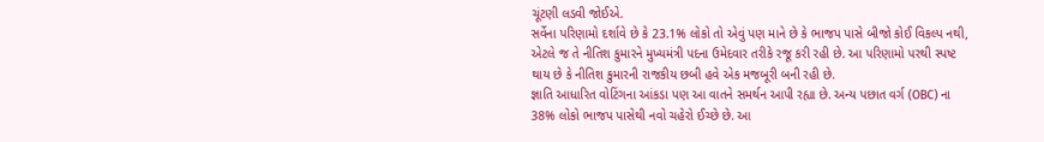ચૂંટણી લડવી જોઈએ.
સર્વેના પરિણામો દર્શાવે છે કે 23.1% લોકો તો એવું પણ માને છે કે ભાજપ પાસે બીજો કોઈ વિકલ્પ નથી, એટલે જ તે નીતિશ કુમારને મુખ્યમંત્રી પદના ઉમેદવાર તરીકે રજૂ કરી રહી છે. આ પરિણામો પરથી સ્પષ્ટ થાય છે કે નીતિશ કુમારની રાજકીય છબી હવે એક મજબૂરી બની રહી છે.
જ્ઞાતિ આધારિત વોટિંગના આંકડા પણ આ વાતને સમર્થન આપી રહ્યા છે. અન્ય પછાત વર્ગ (OBC) ના 38% લોકો ભાજપ પાસેથી નવો ચહેરો ઈચ્છે છે. આ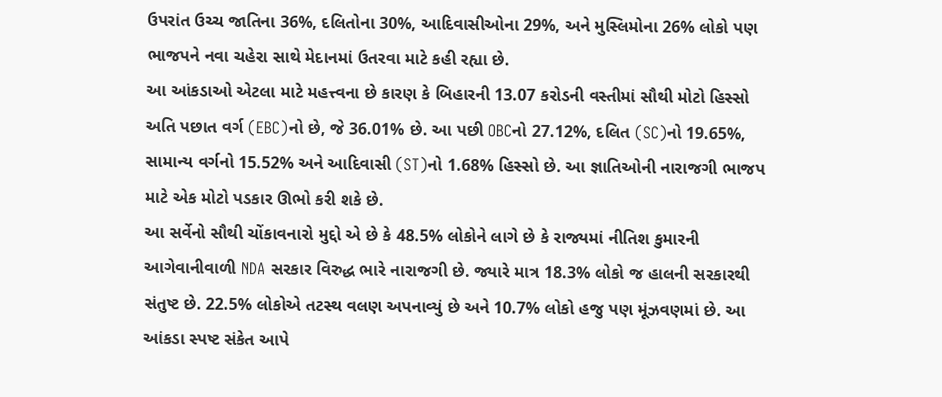ઉપરાંત ઉચ્ચ જાતિના 36%, દલિતોના 30%, આદિવાસીઓના 29%, અને મુસ્લિમોના 26% લોકો પણ ભાજપને નવા ચહેરા સાથે મેદાનમાં ઉતરવા માટે કહી રહ્યા છે.
આ આંકડાઓ એટલા માટે મહત્ત્વના છે કારણ કે બિહારની 13.07 કરોડની વસ્તીમાં સૌથી મોટો હિસ્સો અતિ પછાત વર્ગ (EBC)નો છે, જે 36.01% છે. આ પછી OBCનો 27.12%, દલિત (SC)નો 19.65%, સામાન્ય વર્ગનો 15.52% અને આદિવાસી (ST)નો 1.68% હિસ્સો છે. આ જ્ઞાતિઓની નારાજગી ભાજપ માટે એક મોટો પડકાર ઊભો કરી શકે છે.
આ સર્વેનો સૌથી ચોંકાવનારો મુદ્દો એ છે કે 48.5% લોકોને લાગે છે કે રાજ્યમાં નીતિશ કુમારની આગેવાનીવાળી NDA સરકાર વિરુદ્ધ ભારે નારાજગી છે. જ્યારે માત્ર 18.3% લોકો જ હાલની સરકારથી સંતુષ્ટ છે. 22.5% લોકોએ તટસ્થ વલણ અપનાવ્યું છે અને 10.7% લોકો હજુ પણ મૂંઝવણમાં છે. આ આંકડા સ્પષ્ટ સંકેત આપે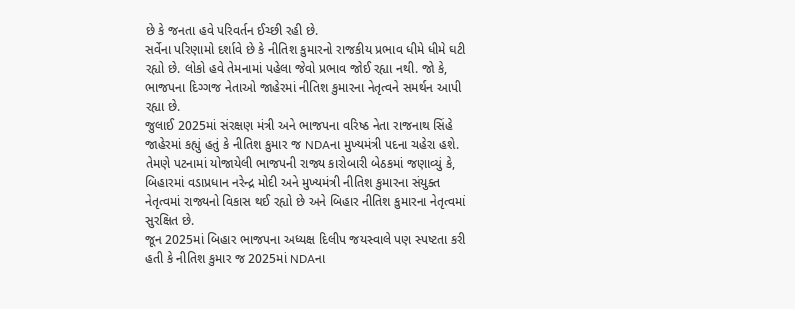છે કે જનતા હવે પરિવર્તન ઈચ્છી રહી છે.
સર્વેના પરિણામો દર્શાવે છે કે નીતિશ કુમારનો રાજકીય પ્રભાવ ધીમે ધીમે ઘટી રહ્યો છે. લોકો હવે તેમનામાં પહેલા જેવો પ્રભાવ જોઈ રહ્યા નથી. જો કે, ભાજપના દિગ્ગજ નેતાઓ જાહેરમાં નીતિશ કુમારના નેતૃત્વને સમર્થન આપી રહ્યા છે.
જુલાઈ 2025માં સંરક્ષણ મંત્રી અને ભાજપના વરિષ્ઠ નેતા રાજનાથ સિંહે જાહેરમાં કહ્યું હતું કે નીતિશ કુમાર જ NDAના મુખ્યમંત્રી પદના ચહેરા હશે. તેમણે પટનામાં યોજાયેલી ભાજપની રાજ્ય કારોબારી બેઠકમાં જણાવ્યું કે, બિહારમાં વડાપ્રધાન નરેન્દ્ર મોદી અને મુખ્યમંત્રી નીતિશ કુમારના સંયુક્ત નેતૃત્વમાં રાજ્યનો વિકાસ થઈ રહ્યો છે અને બિહાર નીતિશ કુમારના નેતૃત્વમાં સુરક્ષિત છે.
જૂન 2025માં બિહાર ભાજપના અધ્યક્ષ દિલીપ જયસ્વાલે પણ સ્પષ્ટતા કરી હતી કે નીતિશ કુમાર જ 2025માં NDAના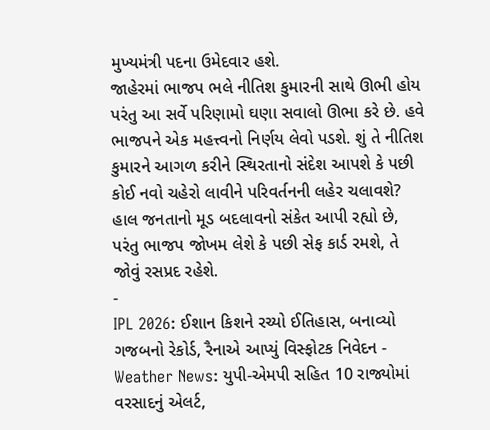મુખ્યમંત્રી પદના ઉમેદવાર હશે.
જાહેરમાં ભાજપ ભલે નીતિશ કુમારની સાથે ઊભી હોય પરંતુ આ સર્વે પરિણામો ઘણા સવાલો ઊભા કરે છે. હવે ભાજપને એક મહત્ત્વનો નિર્ણય લેવો પડશે. શું તે નીતિશ કુમારને આગળ કરીને સ્થિરતાનો સંદેશ આપશે કે પછી કોઈ નવો ચહેરો લાવીને પરિવર્તનની લહેર ચલાવશે? હાલ જનતાનો મૂડ બદલાવનો સંકેત આપી રહ્યો છે, પરંતુ ભાજપ જોખમ લેશે કે પછી સેફ કાર્ડ રમશે, તે જોવું રસપ્રદ રહેશે.
-
IPL 2026: ઈશાન કિશને રચ્યો ઈતિહાસ, બનાવ્યો ગજબનો રેકોર્ડ, રૈનાએ આપ્યું વિસ્ફોટક નિવેદન -
Weather News: યુપી-એમપી સહિત 10 રાજ્યોમાં વરસાદનું એલર્ટ,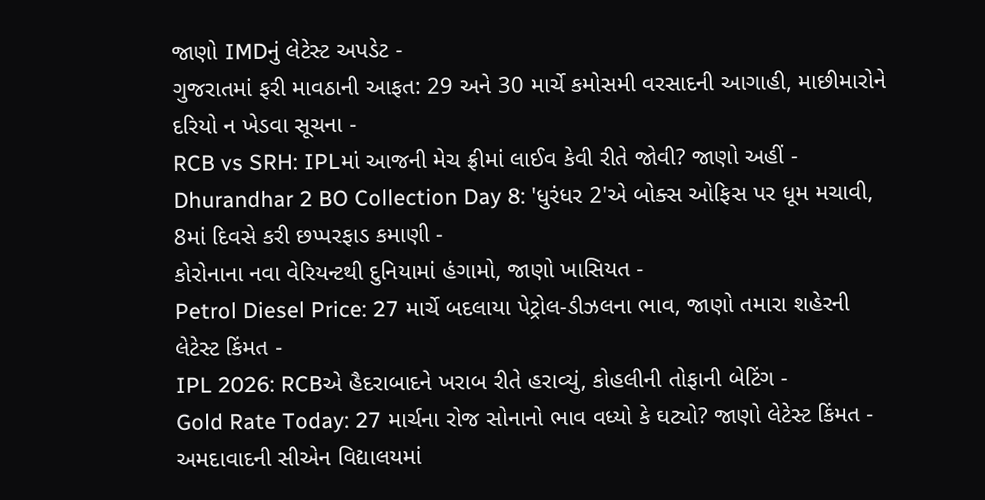જાણો IMDનું લેટેસ્ટ અપડેટ -
ગુજરાતમાં ફરી માવઠાની આફત: 29 અને 30 માર્ચે કમોસમી વરસાદની આગાહી, માછીમારોને દરિયો ન ખેડવા સૂચના -
RCB vs SRH: IPLમાં આજની મેચ ફ્રીમાં લાઈવ કેવી રીતે જોવી? જાણો અહીં -
Dhurandhar 2 BO Collection Day 8: 'ધુરંધર 2'એ બોક્સ ઓફિસ પર ધૂમ મચાવી, 8માં દિવસે કરી છપ્પરફાડ કમાણી -
કોરોનાના નવા વેરિયન્ટથી દુનિયામાં હંગામો, જાણો ખાસિયત -
Petrol Diesel Price: 27 માર્ચે બદલાયા પેટ્રોલ-ડીઝલના ભાવ, જાણો તમારા શહેરની લેટેસ્ટ કિંમત -
IPL 2026: RCBએ હૈદરાબાદને ખરાબ રીતે હરાવ્યું, કોહલીની તોફાની બેટિંગ -
Gold Rate Today: 27 માર્ચના રોજ સોનાનો ભાવ વધ્યો કે ઘટ્યો? જાણો લેટેસ્ટ કિંમત -
અમદાવાદની સીએન વિદ્યાલયમાં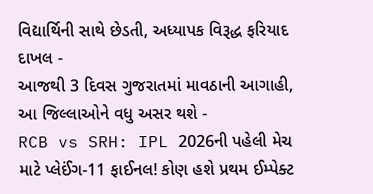વિદ્યાર્થિની સાથે છેડતી, અધ્યાપક વિરૂદ્ધ ફરિયાદ દાખલ -
આજથી 3 દિવસ ગુજરાતમાં માવઠાની આગાહી, આ જિલ્લાઓને વધુ અસર થશે -
RCB vs SRH: IPL 2026ની પહેલી મેચ માટે પ્લેઈંગ-11 ફાઈનલ! કોણ હશે પ્રથમ ઈમ્પેક્ટ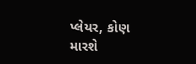પ્લેયર, કોણ મારશે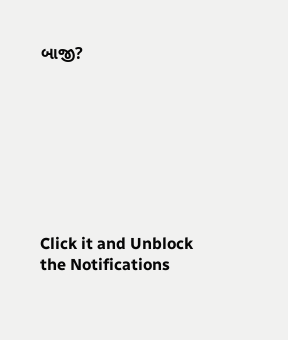બાજી?








Click it and Unblock the Notifications